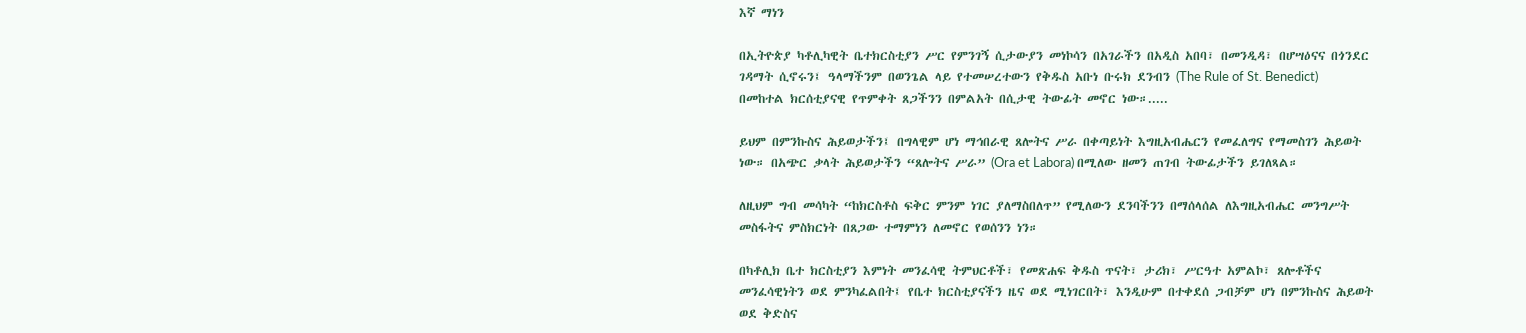እኛ ማነን

በኢትዮጵያ ካቶሊካዊት ቤተክርስቲያን ሥር የምንገኝ ሲታውያን መነኮሳን በአገራችን በአዲስ አበባ፣ በመንዲዳ፣ በሆሣዕናና በጎንደር ገዳማት ሲኖሩን፤ ዓላማችንም በወንጌል ላይ የተመሠረተውን የቅዱስ አቡነ ቡሩክ ደንብን (The Rule of St. Benedict) በመከተል ክርሰቲያናዊ የጥምቀት ጸጋችንን በምልአት በሲታዊ ትውፊት መኖር ነው።.....

ይህም በምንኩስና ሕይወታችን፤ በግላዊም ሆነ ማኅበራዊ ጸሎትና ሥራ በቀጣይነት እግዚአብሔርን የመፈለግና የማመስገን ሕይወት ነው። በአጭር ቃላት ሕይወታችን “ጸሎትና ሥራ” (Ora et Labora) በሚለው ዘመን ጠገብ ትውፊታችን ይገለጻል።

ለዚህም ግብ መሳካት “ከክርስቶስ ፍቅር ምንም ነገር ያለማስበለጥ” የሚለውን ደንባችንን በማሰላሰል ለእግዚአብሔር መንግሥት መስፋትና ምስክርነት በጸጋው ተማምነን ለመኖር የወሰንን ነን።

በካቶሊክ ቤተ ክርስቲያን እምነት መንፈሳዊ ትምህርቶች፣ የመጽሐፍ ቅዱስ ጥናት፣ ታሪክ፣ ሥርዓተ አምልኮ፣ ጸሎቶችና መንፈሳዊነትን ወደ ምንካፈልበት፤ የቤተ ክርስቲያናችን ዜና ወደ ሚነገርበት፣ እንዲሁም በተቀደሰ ጋብቻም ሆነ በምንኩስና ሕይወት ወደ ቅድስና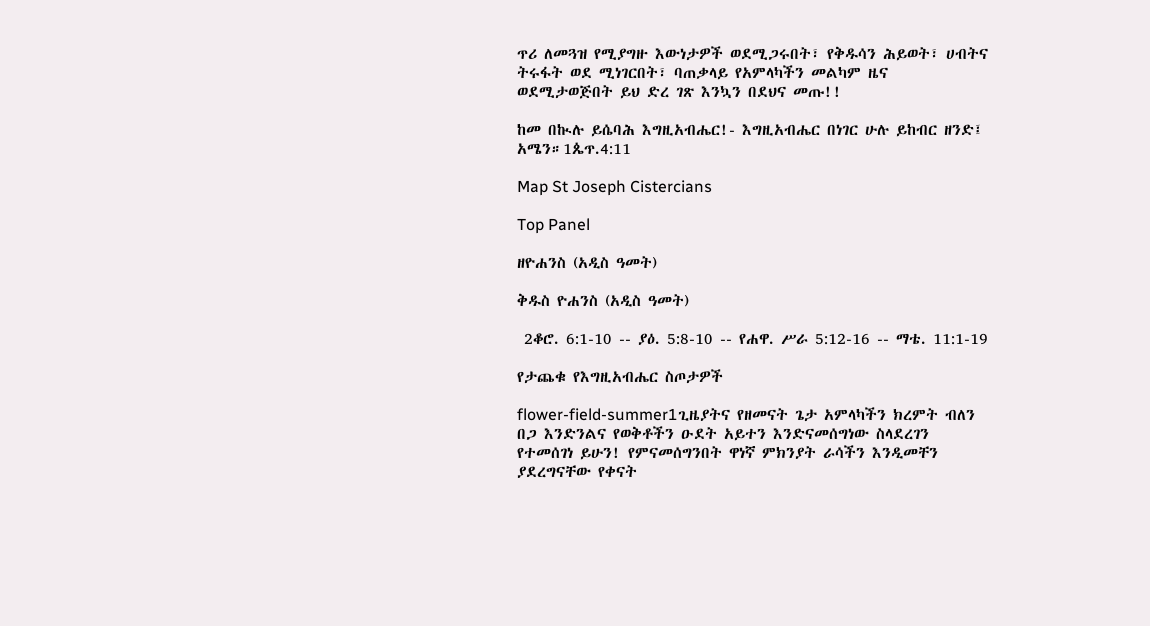ጥሪ ለመጓዝ የሚያግዙ እውነታዎች ወደሚጋሩበት፣ የቅዱሳን ሕይወት፣ ሀብትና ትሩፋት ወደ ሚነገርበት፣ ባጠቃላይ የአምላካችን መልካም ዜና ወደሚታወጅበት ይህ ድረ ገጽ እንኳን በደህና መጡ!!

ከመ በኲሉ ይሴባሕ እግዚአብሔር!- እግዚአብሔር በነገር ሁሉ ይከብር ዘንድ፤ አሜን።1ጴጥ.4:11

Map St Joseph Cistercians

Top Panel

ዘዮሐንስ (አዲስ ዓመት)

ቅዱስ ዮሐንስ (አዲስ ዓመት)

 2ቆሮ. 6:1-10 -- ያዕ. 5:8-10 -- የሐዋ. ሥራ 5:12-16 -- ማቴ. 11:1-19

የታጨቁ የእግዚአብሔር ስጦታዎች

flower-field-summer1ጊዜያትና የዘመናት ጌታ አምላካችን ክረምት ብለን በጋ እንድንልና የወቅቶችን ዑደት አይተን እንድናመሰግነው ስላደረገን የተመሰገነ ይሁን! የምናመሰግንበት ዋነኛ ምክንያት ራሳችን እንዲመቸን ያደረግናቸው የቀናት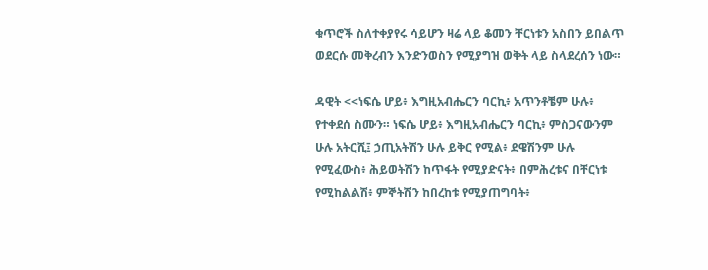ቁጥሮች ስለተቀያየሩ ሳይሆን ዛሬ ላይ ቆመን ቸርነቱን አስበን ይበልጥ ወደርሱ መቅረብን እንድንወስን የሚያግዝ ወቅት ላይ ስላደረሰን ነው።

ዳዊት <<ነፍሴ ሆይ፥ እግዚአብሔርን ባርኪ፥ አጥንቶቼም ሁሉ፥ የተቀደሰ ስሙን። ነፍሴ ሆይ፥ እግዚአብሔርን ባርኪ፥ ምስጋናውንም ሁሉ አትርሺ፤ ኃጢአትሽን ሁሉ ይቅር የሚል፥ ደዌሽንም ሁሉ የሚፈውስ፥ ሕይወትሽን ከጥፋት የሚያድናት፥ በምሕረቱና በቸርነቱ የሚከልልሽ፥ ምኞትሽን ከበረከቱ የሚያጠግባት፥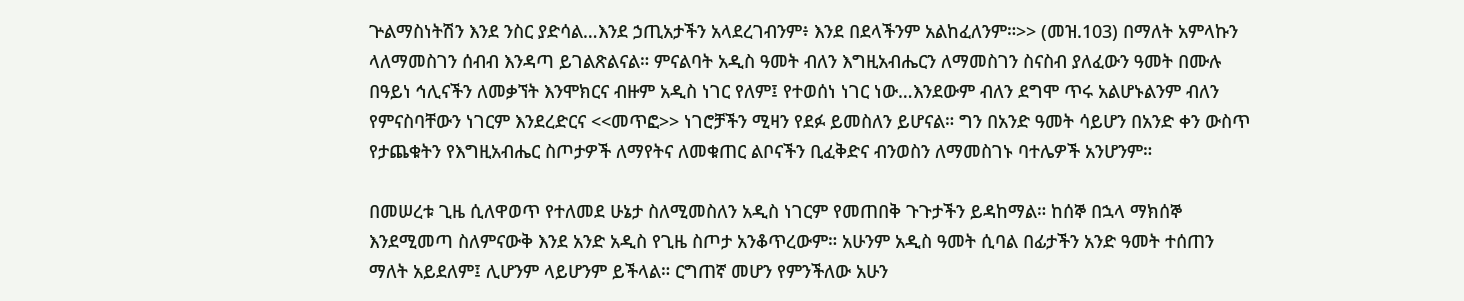ጕልማስነትሽን እንደ ንስር ያድሳል…እንደ ኃጢአታችን አላደረገብንም፥ እንደ በደላችንም አልከፈለንም።>> (መዝ.103) በማለት አምላኩን ላለማመስገን ሰብብ እንዳጣ ይገልጽልናል። ምናልባት አዲስ ዓመት ብለን እግዚአብሔርን ለማመስገን ስናስብ ያለፈውን ዓመት በሙሉ በዓይነ ኅሊናችን ለመቃኘት እንሞክርና ብዙም አዲስ ነገር የለም፤ የተወሰነ ነገር ነው…እንደውም ብለን ደግሞ ጥሩ አልሆኑልንም ብለን የምናስባቸውን ነገርም እንደረድርና <<መጥፎ>> ነገሮቻችን ሚዛን የደፉ ይመስለን ይሆናል። ግን በአንድ ዓመት ሳይሆን በአንድ ቀን ውስጥ የታጨቁትን የእግዚአብሔር ስጦታዎች ለማየትና ለመቁጠር ልቦናችን ቢፈቅድና ብንወስን ለማመስገኑ ባተሌዎች አንሆንም።

በመሠረቱ ጊዜ ሲለዋወጥ የተለመደ ሁኔታ ስለሚመስለን አዲስ ነገርም የመጠበቅ ጉጉታችን ይዳከማል። ከሰኞ በኋላ ማክሰኞ እንደሚመጣ ስለምናውቅ እንደ አንድ አዲስ የጊዜ ስጦታ አንቆጥረውም። አሁንም አዲስ ዓመት ሲባል በፊታችን አንድ ዓመት ተሰጠን ማለት አይደለም፤ ሊሆንም ላይሆንም ይችላል። ርግጠኛ መሆን የምንችለው አሁን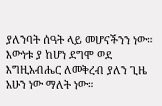ያለንባት ሰዓት ላይ መሆናችንን ነው። እውነቱ ያ ከሆነ ደግሞ ወደ እግዚአብሔር ለመቅረብ ያለን ጊዜ አሁን ነው ማለት ነው።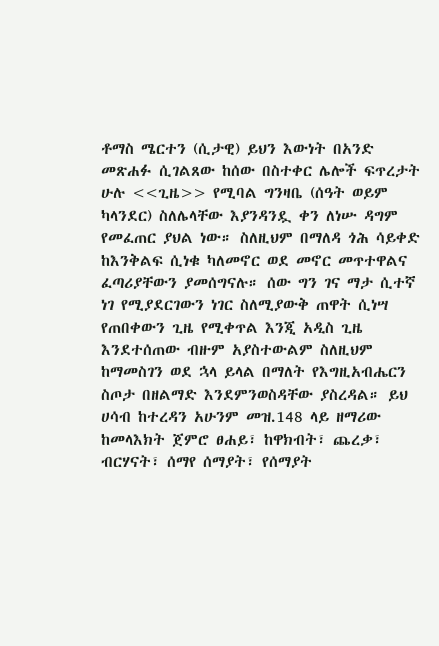ቶማስ ሜርተን (ሲታዊ) ይህን እውነት በአንድ መጽሐፉ ሲገልጸው ከሰው በስተቀር ሌሎች ፍጥረታት ሁሉ <<ጊዜ>> የሚባል ግንዛቤ (ሰዓት ወይም ካላንደር) ስለሌላቸው እያንዳንዷ ቀን ለነሡ ዳግም የመፈጠር ያህል ነው። ስለዚህም በማለዳ ጎሕ ሳይቀድ ከእንቅልፍ ሲነቁ ካለመኖር ወደ መኖር መጥተዋልና ፈጣሪያቸውን ያመሰግናሉ። ሰው ግን ገና ማታ ሲተኛ ነገ የሚያደርገውን ነገር ስለሚያውቅ ጠዋት ሲነሣ የጠበቀውን ጊዜ የሚቀጥል እንጂ አዲስ ጊዜ እንደተሰጠው ብዙም አያስተውልም ስለዚህም ከማመስገን ወደ ኋላ ይላል በማለት የእግዚአብሔርን ስጦታ በዘልማድ እንደምንወስዳቸው ያስረዳል። ይህ ሀሳብ ከተረዳን አሁንም መዝ.148 ላይ ዘማሪው ከመላእክት ጀምሮ ፀሐይ፣ ከዋክብት፣ ጨረቃ፣ ብርሃናት፣ ሰማየ ሰማያት፣ የሰማያት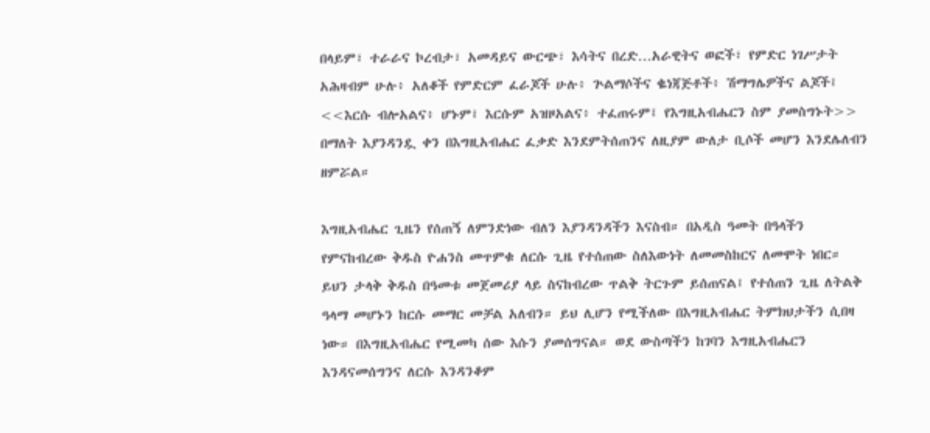በላይም፣ ተራራና ኮረብታ፣ አመዳይና ውርጭ፣ እሳትና በረድ…አራዊትና ወፎች፣ የምድር ነገሥታት አሕዛብም ሁሉ፥ አለቆች የምድርም ፈራጆች ሁሉ፥ ጕልማሶችና ቈነጃጅቶች፥ ሽማግሌዎችና ልጆች፤ <<እርሱ ብሎአልና፥ ሆኑም፤ እርሱም አዝዞአልና፥ ተፈጠሩም፤ የእግዚአብሔርን ስም ያመስግኑት>> በማለት እያንዳንዷ ቀን በእግዚአብሔር ፈቃድ እንደምትሰጠንና ለዚያም ውለታ ቢሶች መሆን እንደሌለብን ዘምሯል።

እግዚአብሔር ጊዜን የሰጠኝ ለምንድነው ብለን እያንዳንዳችን እናስብ። በአዲስ ዓመት በዓላችን የምናከብረው ቅዱስ ዮሐንስ መጥምቁ ለርሱ ጊዜ የተሰጠው ስለእውነት ለመመስከርና ለመሞት ነበር። ይህን ታላቅ ቅዱስ በዓመቱ መጀመሪያ ላይ ስናከብረው ጥልቅ ትርጉም ይሰጠናል፤ የተሰጠን ጊዜ ለትልቅ ዓላማ መሆኑን ከርሱ መማር መቻል አለብን። ይህ ሊሆን የሚችለው በእግዚአብሔር ትምክህታችን ሲበዛ ነው። በእግዚአብሔር የሚመካ ሰው እሱን ያመሰግናል። ወደ ውስጣችን ከገባን እግዚአብሔርን እንዳናመሰግንና ለርሱ እንዳንቆም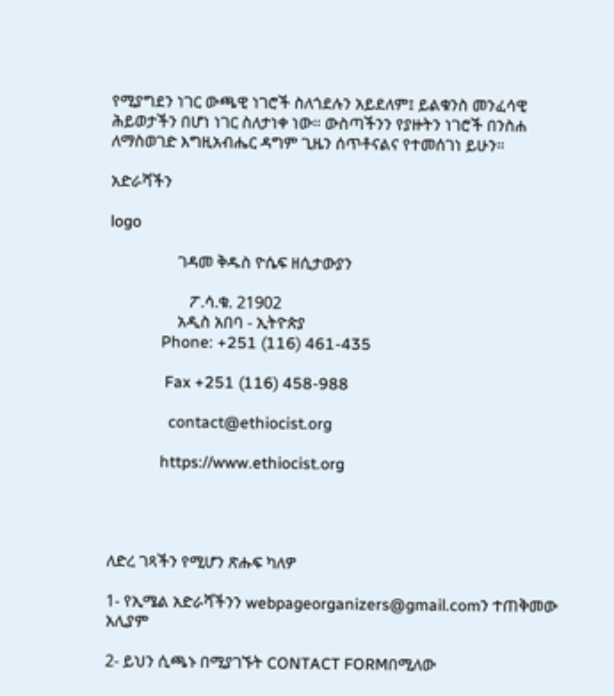የሚያግደን ነገር ውጫዊ ነገሮች ስለጎደሉን አይደለም፤ ይልቁንስ መንፈሳዊ ሕይወታችን በሆነ ነገር ስለታነቀ ነው። ውስጣችንን የያዙትን ነገሮች በንስሐ ለማስወገድ እግዚአብሔር ዳግም ጊዜን ሰጥቶናልና የተመሰገነ ይሁን።

አድራሻችን

logo

                 ገዳመ ቅዱስ ዮሴፍ ዘሲታውያን

                    ፖ.ሳ.ቁ. 21902
                 አዲስ አበባ - ኢትዮጵያ
             Phone: +251 (116) 461-435

              Fax +251 (116) 458-988

               contact@ethiocist.org

             https://www.ethiocist.org




ለድረ ገጻችን የሚሆን ጽሑፍ ካለዎ

1- የኢሜል አድራሻችንን webpageorganizers@gmail.comን ተጠቅመው አሊያም

2- ይህን ሲጫኑ በሚያገኙት CONTACT FORMበሚለው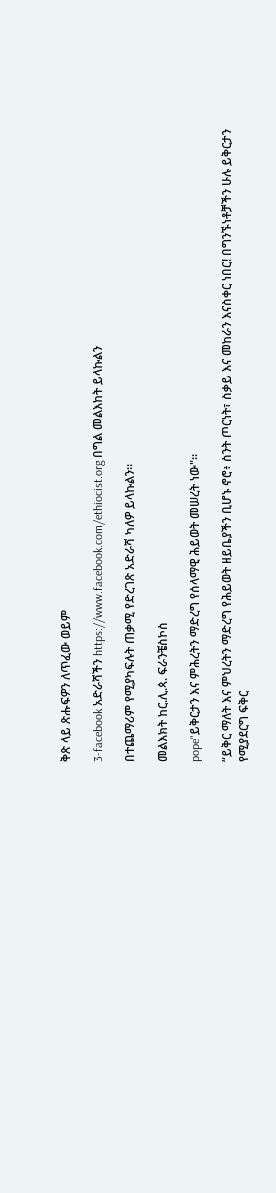ቅጽ ላይ ጽሑፍዎን ለጥፈው ወይም

3-facebook አድራሻችን https://www.facebook.com/ethiocist.org በግል መልእከት ይላኩልን

በተጨማሪም የሚያካፍሉት ጠቃሚ የድረገጽ አድራሻ ካለዎ ይላኩልን።

መልእክት ከር.ሊ.ጳ. ፍራንቼስኮስ

pope"ይቅርታን እና ምሕረትን ማድረግ የሰላማዊ ሕይወት መሠረት ነው"።

“ይቅር ማለት እና ምህረትን ማድረግ የሕይወት ዘይቤያችን ቢሆኑ ኖሮ፥ ስንት ጦርነት፣ ስቃይ እና መከራን እናስቀር ነበር! በግንኙነቶቻችን ሁሉ ይቅርታን የሚያደርግ ፍቅር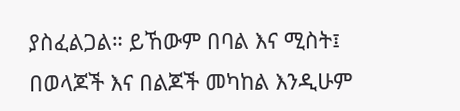ያስፈልጋል። ይኸውም በባል እና ሚስት፤ በወላጆች እና በልጆች መካከል እንዲሁም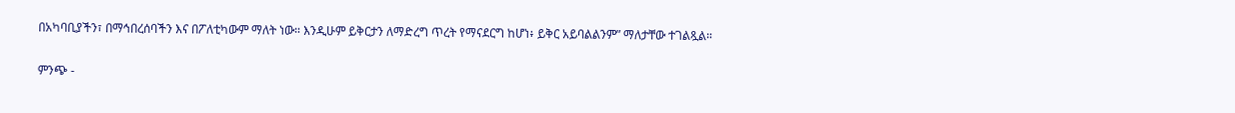በአካባቢያችን፣ በማኅበረሰባችን እና በፖለቲካውም ማለት ነው። እንዲሁም ይቅርታን ለማድረግ ጥረት የማናደርግ ከሆነ፥ ይቅር አይባልልንም” ማለታቸው ተገልጿል።

ምንጭ -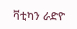ቫቲካን ራድዮ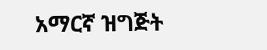አማርኛ ዝግጅት